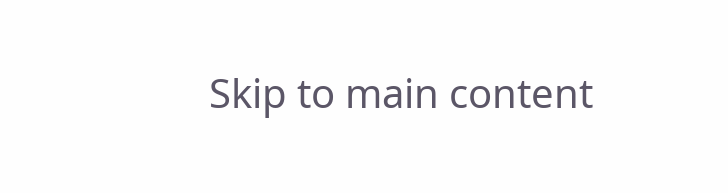Skip to main content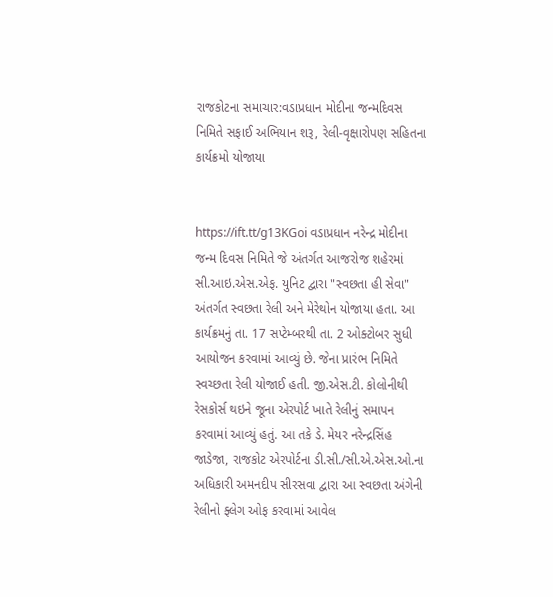રાજકોટના સમાચાર:વડાપ્રધાન મોદીના જન્મદિવસ નિમિતે સફાઈ અભિયાન શરૂ, રેલી-વૃક્ષારોપણ સહિતના કાર્યક્રમો યોજાયા


https://ift.tt/g13KGoi વડાપ્રધાન નરેન્દ્ર મોદીના જન્મ દિવસ નિમિતે જે અંતર્ગત આજરોજ શહેરમાં સી.આઇ.એસ.એફ. યુનિટ દ્વારા "સ્વછતા હી સેવા" અંતર્ગત સ્વછતા રેલી અને મેરેથોન યોજાયા હતા. આ કાર્યક્રમનું તા. 17 સપ્ટેમ્બરથી તા. 2 ઓક્ટોબર સુધી આયોજન કરવામાં આવ્યું છે. જેના પ્રારંભ નિમિતે સ્વચ્છતા રેલી યોજાઈ હતી. જી.એસ.ટી. કોલોનીથી રેસકોર્સ થઇને જૂના એરપોર્ટ ખાતે રેલીનું સમાપન કરવામાં આવ્યું હતું. આ તકે ડે. મેયર નરેન્દ્રસિંહ જાડેજા, રાજકોટ એરપોર્ટના ડી.સી./સી.એ.એસ.ઓ.ના અધિકારી અમનદીપ સીરસવા દ્વારા આ સ્વછતા અંગેની રેલીનો ફ્લેગ ઓફ કરવામાં આવેલ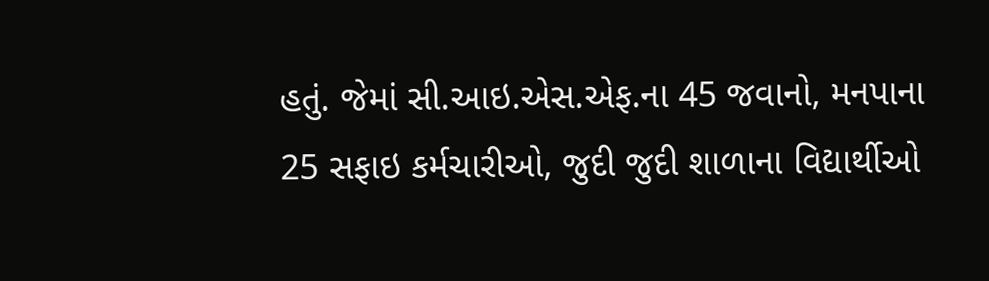હતું. જેમાં સી.આઇ.એસ.એફ.ના 45 જવાનો, મનપાના 25 સફાઇ કર્મચારીઓ, જુદી જુદી શાળાના વિદ્યાર્થીઓ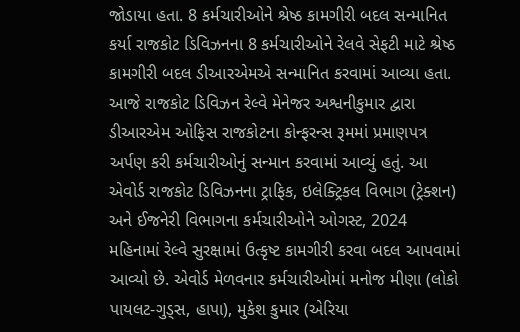જોડાયા હતા. 8 કર્મચારીઓને શ્રેષ્ઠ કામગીરી બદલ સન્માનિત કર્યા રાજકોટ ડિવિઝનના 8 કર્મચારીઓને રેલવે સેફટી માટે શ્રેષ્ઠ કામગીરી બદલ ડીઆરએમએ સન્માનિત કરવામાં આવ્યા હતા. આજે રાજકોટ ડિવિઝન રેલ્વે મેનેજર અશ્વનીકુમાર દ્વારા ડીઆરએમ ઓફિસ રાજકોટના કોન્ફરન્સ રૂમમાં પ્રમાણપત્ર અર્પણ કરી કર્મચારીઓનું સન્માન કરવામાં આવ્યું હતું. આ એવોર્ડ રાજકોટ ડિવિઝનના ટ્રાફિક, ઇલેક્ટ્રિકલ વિભાગ (ટ્રેક્શન) અને ઈજનેરી વિભાગના કર્મચારીઓને ઓગસ્ટ, 2024 મહિનામાં રેલ્વે સુરક્ષામાં ઉત્કૃષ્ટ કામગીરી કરવા બદલ આપવામાં આવ્યો છે. એવોર્ડ મેળવનાર કર્મચારીઓમાં મનોજ મીણા (લોકો પાયલટ-ગુડ્સ, હાપા), મુકેશ કુમાર (એરિયા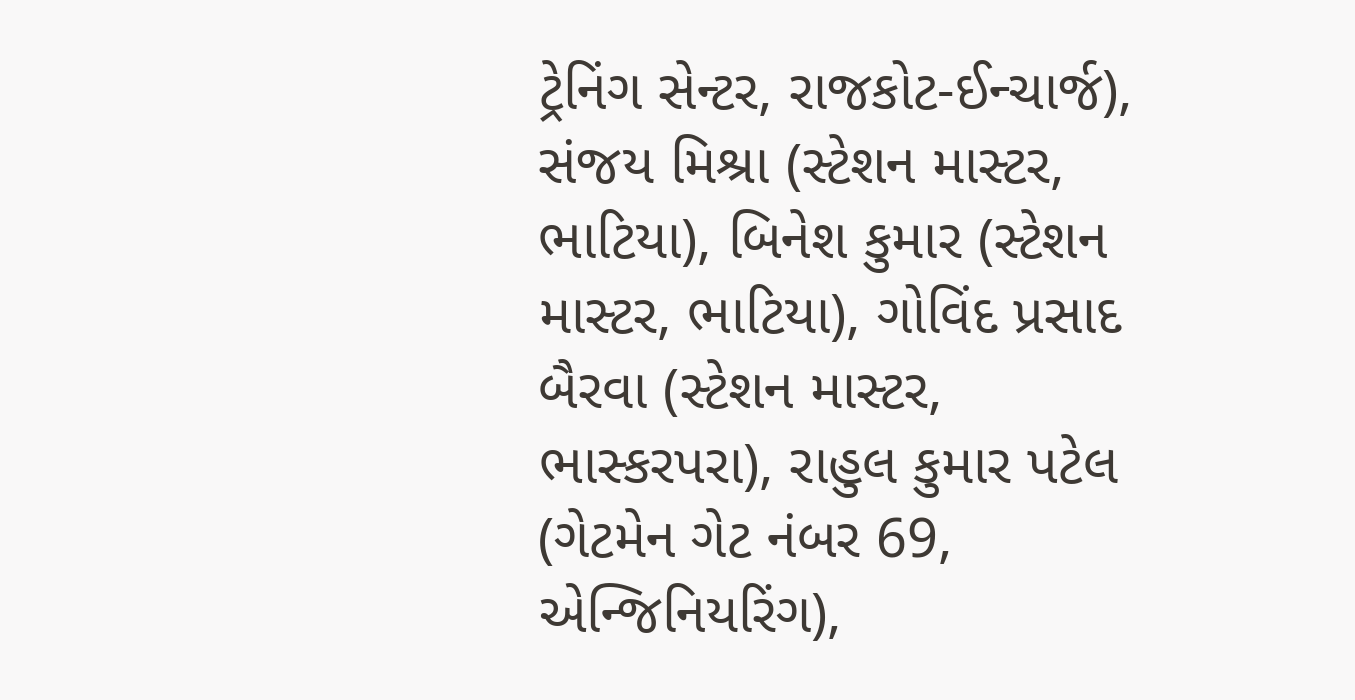ટ્રેનિંગ સેન્ટર, રાજકોટ-ઈન્ચાર્જ), સંજય મિશ્રા (સ્ટેશન માસ્ટર, ભાટિયા), બિનેશ કુમાર (સ્ટેશન માસ્ટર, ભાટિયા), ગોવિંદ પ્રસાદ બૈરવા (સ્ટેશન માસ્ટર, ભાસ્કરપરા), રાહુલ કુમાર પટેલ (ગેટમેન ગેટ નંબર 69, એન્જિનિયરિંગ),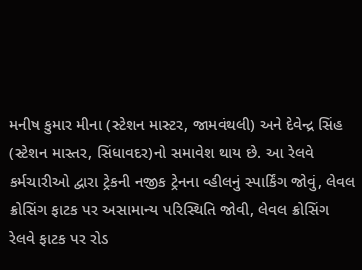મનીષ કુમાર મીના (સ્ટેશન માસ્ટર, જામવંથલી) અને દેવેન્દ્ર સિંહ (સ્ટેશન માસ્તર, સિંધાવદર)નો સમાવેશ થાય છે. આ રેલવે કર્મચારીઓ દ્વારા ટ્રેકની નજીક ટ્રેનના વ્હીલનું સ્પાર્કિંગ જોવું, લેવલ ક્રોસિંગ ફાટક પર અસામાન્ય પરિસ્થિતિ જોવી, લેવલ ક્રોસિંગ રેલવે ફાટક પર રોડ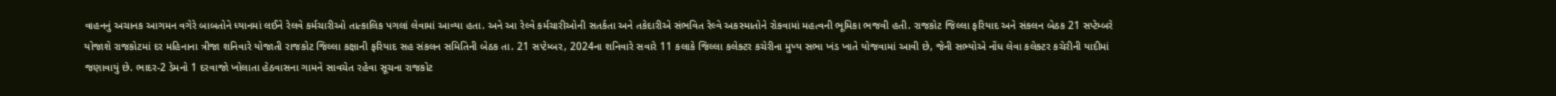વાહનનું અચાનક આગમન વગેરે બાબતોને ધ્યાનમાં લઈને રેલવે કર્મચારીઓ તાત્કાલિક પગલાં લેવામાં આવ્યા હતા. અને આ રેલ્વે કર્મચારીઓની સતર્કતા અને તકેદારીએ સંભવિત રેલ્વે અકસ્માતોને રોકવામાં મહત્વની ભૂમિકા ભજવી હતી. રાજકોટ જિલ્લા ફરિયાદ અને સંકલન બેઠક 21 સપ્ટેમ્બરે યોજાશે રાજકોટમાં દર મહિનાના ત્રીજા શનિવારે યોજાતી રાજકોટ જિલ્લા કક્ષાની ફરિયાદ સહ સંકલન સમિતિની બેઠક તા. 21 સપ્ટેમ્બર, 2024ના શનિવારે સવારે 11 કલાકે જિલ્લા કલેક્ટર કચેરીના મુખ્ય સભા ખંડ ખાતે યોજવામાં આવી છે, જેની સભ્યોએ નોંધ લેવા કલેક્ટર કચેરીની યાદીમાં જણાવાયું છે. ભાદર-2 ડેમનો 1 દરવાજો ખોલાતા હેઠવાસના ગામને સાવચેત રહેવા સૂચના રાજકોટ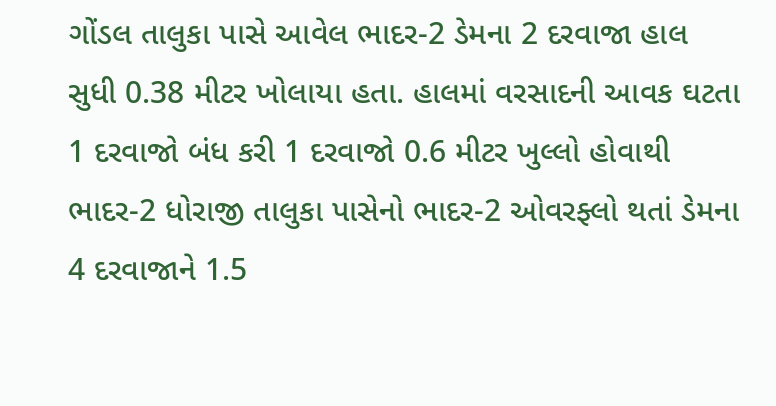ગોંડલ તાલુકા પાસે આવેલ ભાદર-2 ડેમના 2 દરવાજા હાલ સુધી 0.38 મીટર ખોલાયા હતા. હાલમાં વરસાદની આવક ઘટતા 1 દરવાજો બંધ કરી 1 દરવાજો 0.6 મીટર ખુલ્લો હોવાથી ભાદર-2 ધોરાજી તાલુકા પાસેનો ભાદર-2 ઓવરફ્લો થતાં ડેમના 4 દરવાજાને 1.5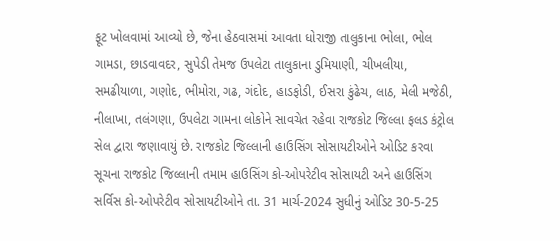ફૂટ ખોલવામાં આવ્યો છે, જેના હેઠવાસમાં આવતા ધોરાજી તાલુકાના ભોલા, ભોલ ગામડા, છાડવાવદર, સુપેડી તેમજ ઉપલેટા તાલુકાના ડુમિયાણી, ચીખલીયા, સમઢીયાળા, ગણોદ, ભીમોરા, ગઢ, ગંદોદ, હાડફોડી, ઈસરા કુંઢેચ, લાઠ, મેલી મજેઠી, નીલાખા, તલંગણા, ઉપલેટા ગામના લોકોને સાવચેત રહેવા રાજકોટ જિલ્લા ફલડ કંટ્રોલ સેલ દ્વારા જણાવાયું છે. રાજકોટ જિલ્લાની હાઉસિંગ સોસાયટીઓને ઓડિટ કરવા સૂચના રાજકોટ જિલ્લાની તમામ હાઉસિંગ કો-ઓપરેટીવ સોસાયટી અને હાઉસિંગ સર્વિસ કો-ઓપરેટીવ સોસાયટીઓને તા. 31 માર્ચ-2024 સુધીનું ઓડિટ 30-5-25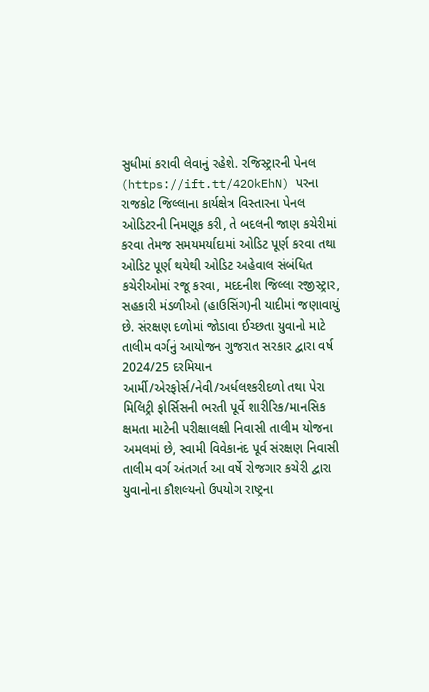સુધીમાં કરાવી લેવાનું રહેશે. રજિસ્ટ્રારની પેનલ (https://ift.tt/42OkEhN) પરના રાજકોટ જિલ્લાના કાર્યક્ષેત્ર વિસ્તારના પેનલ ઓડિટરની નિમણૂક કરી, તે બદલની જાણ કચેરીમાં કરવા તેમજ સમયમર્યાદામાં ઓડિટ પૂર્ણ કરવા તથા ઓડિટ પૂર્ણ થયેથી ઓડિટ અહેવાલ સંબંધિત કચેરીઓમાં રજૂ કરવા, મદદનીશ જિલ્લા રજીસ્ટ્રાર, સહકારી મંડળીઓ (હાઉસિંગ)ની યાદીમાં જણાવાયું છે. સંરક્ષણ દળોમાં જોડાવા ઈચ્છતા યુવાનો માટે તાલીમ વર્ગનું આયોજન ગુજરાત સરકાર દ્વારા વર્ષ 2024/25 દરમિયાન આર્મી/એરફોર્સ/નેવી/અર્ધલશ્કરીદળો તથા પેરા મિલિટ્રી ફોર્સિસની ભરતી પૂર્વે શારીરિક/માનસિક ક્ષમતા માટેની પરીક્ષાલક્ષી નિવાસી તાલીમ યોજના અમલમાં છે, સ્વામી વિવેકાનંદ પૂર્વ સંરક્ષણ નિવાસી તાલીમ વર્ગ અંતગર્ત આ વર્ષે રોજગાર કચેરી દ્વારા યુવાનોના કૌશલ્યનો ઉપયોગ રાષ્ટ્રના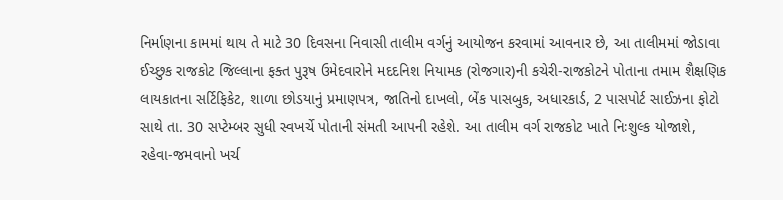નિર્માણના કામમાં થાય તે માટે 30 દિવસના નિવાસી તાલીમ વર્ગનું આયોજન કરવામાં આવનાર છે, આ તાલીમમાં જોડાવા ઈચ્છુક રાજકોટ જિલ્લાના ફક્ત પુરૂષ ઉમેદવારોને મદદનિશ નિયામક (રોજગાર)ની કચેરી-રાજકોટને પોતાના તમામ શૈક્ષણિક લાયકાતના સર્ટિફિકેટ, શાળા છોડયાનું પ્રમાણપત્ર, જાતિનો દાખલો, બેંક પાસબુક, અધારકાર્ડ, 2 પાસપોર્ટ સાઈઝના ફોટો સાથે તા. 30 સપ્ટેમ્બર સુધી સ્વખર્ચે પોતાની સંમતી આપની રહેશે. આ તાલીમ વર્ગ રાજકોટ ખાતે નિઃશુલ્ક યોજાશે, રહેવા-જમવાનો ખર્ચ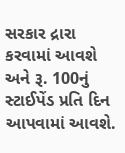સરકાર દ્રારા કરવામાં આવશે અને રૂ. 100નું સ્ટાઈપેંડ પ્રતિ દિન આપવામાં આવશે.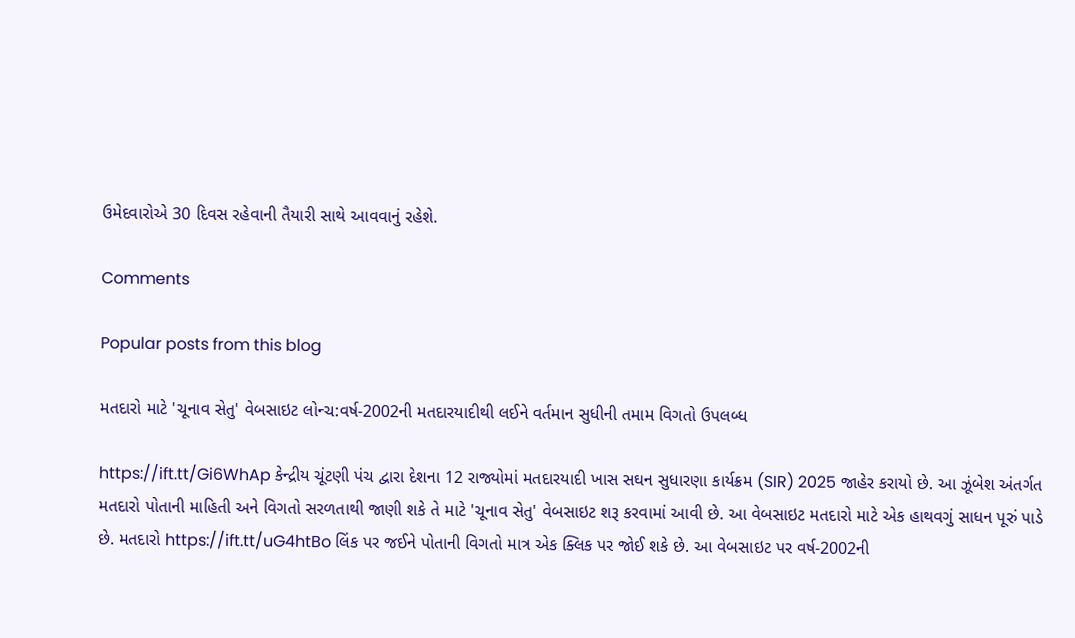ઉમેદવારોએ 30 દિવસ રહેવાની તૈયારી સાથે આવવાનું રહેશે.

Comments

Popular posts from this blog

મતદારો માટે 'ચૂનાવ સેતુ' વેબસાઇટ લોન્ચ:વર્ષ-2002ની મતદારયાદીથી લઈને વર્તમાન સુધીની તમામ વિગતો ઉપલબ્ધ

https://ift.tt/Gi6WhAp કેન્દ્રીય ચૂંટણી પંચ દ્વારા દેશના 12 રાજ્યોમાં મતદારયાદી ખાસ સઘન સુધારણા કાર્યક્રમ (SIR) 2025 જાહેર કરાયો છે. આ ઝૂંબેશ અંતર્ગત મતદારો પોતાની માહિતી અને વિગતો સરળતાથી જાણી શકે તે માટે 'ચૂનાવ સેતુ' વેબસાઇટ શરૂ કરવામાં આવી છે. આ વેબસાઇટ મતદારો માટે એક હાથવગું સાધન પૂરું પાડે છે. મતદારો https://ift.tt/uG4htBo લિંક પર જઈને પોતાની વિગતો માત્ર એક ક્લિક પર જોઈ શકે છે. આ વેબસાઇટ પર વર્ષ-2002ની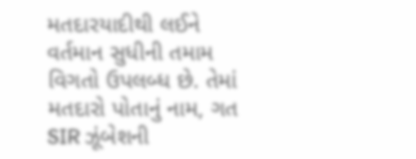મતદારયાદીથી લઈને વર્તમાન સુધીની તમામ વિગતો ઉપલબ્ધ છે. તેમાં મતદારો પોતાનું નામ, ગત SIR ઝૂંબેશની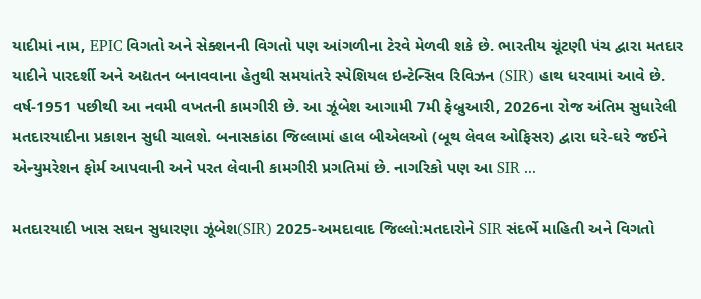યાદીમાં નામ, EPIC વિગતો અને સેક્શનની વિગતો પણ આંગળીના ટેરવે મેળવી શકે છે. ભારતીય ચૂંટણી પંચ દ્વારા મતદાર યાદીને પારદર્શી અને અદ્યતન બનાવવાના હેતુથી સમયાંતરે સ્પેશિયલ ઇન્ટેન્સિવ રિવિઝન (SIR) હાથ ધરવામાં આવે છે. વર્ષ-1951 પછીથી આ નવમી વખતની કામગીરી છે. આ ઝૂંબેશ આગામી 7મી ફેબ્રુઆરી, 2026ના રોજ અંતિમ સુધારેલી મતદારયાદીના પ્રકાશન સુધી ચાલશે. બનાસકાંઠા જિલ્લામાં હાલ બીએલઓ (બૂથ લેવલ ઓફિસર) દ્વારા ઘરે-ઘરે જઈને એન્યુમરેશન ફોર્મ આપવાની અને પરત લેવાની કામગીરી પ્રગતિમાં છે. નાગરિકો પણ આ SIR ...

મતદારયાદી ખાસ સઘન સુધારણા ઝૂંબેશ(SIR) 2025-અમદાવાદ જિલ્લો:મતદારોને SIR સંદર્ભે માહિતી અને વિગતો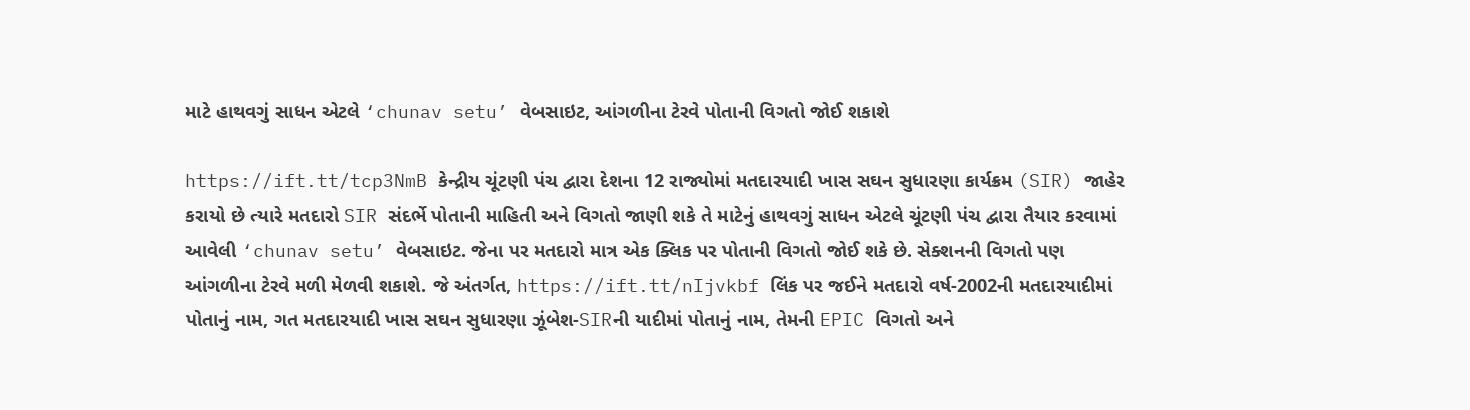માટે હાથવગું સાધન એટલે ‘chunav setu’ વેબસાઇટ, આંગળીના ટેરવે પોતાની વિગતો જોઈ શકાશે

https://ift.tt/tcp3NmB કેન્દ્રીય ચૂંટણી પંચ દ્વારા દેશના 12 રાજ્યોમાં મતદારયાદી ખાસ સઘન સુધારણા કાર્યક્રમ (SIR) જાહેર કરાયો છે ત્યારે મતદારો SIR સંદર્ભે પોતાની માહિતી અને વિગતો જાણી શકે તે માટેનું હાથવગું સાધન એટલે ચૂંટણી પંચ દ્વારા તૈયાર કરવામાં આવેલી ‘chunav setu’ વેબસાઇટ. જેના પર મતદારો માત્ર એક ક્લિક પર પોતાની વિગતો જોઈ શકે છે. સેક્શનની વિગતો પણ આંગળીના ટેરવે મળી મેળવી શકાશે. જે અંતર્ગત, https://ift.tt/nIjvkbf લિંક પર જઈને મતદારો વર્ષ-2002ની મતદારયાદીમાં પોતાનું નામ, ગત મતદારયાદી ખાસ સઘન સુધારણા ઝૂંબેશ-SIRની યાદીમાં પોતાનું નામ, તેમની EPIC વિગતો અને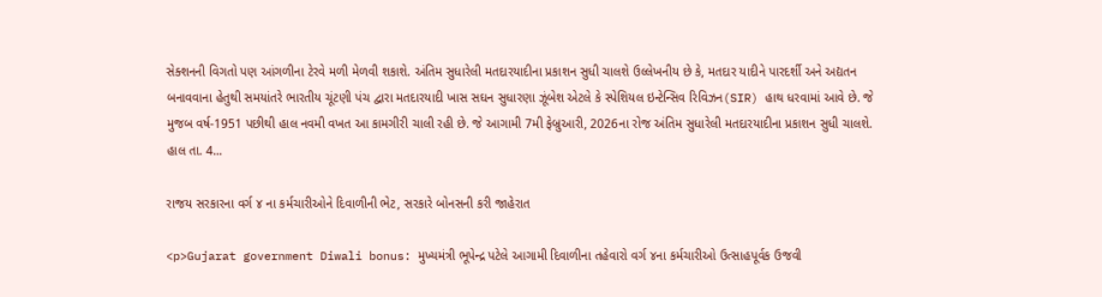સેક્શનની વિગતો પણ આંગળીના ટેરવે મળી મેળવી શકાશે. અંતિમ સુધારેલી મતદારયાદીના પ્રકાશન સુધી ચાલશે ઉલ્લેખનીય છે કે, મતદાર યાદીને પારદર્શી અને અદ્યતન બનાવવાના હેતુથી સમયાંતરે ભારતીય ચૂંટણી પંચ દ્વારા મતદારયાદી ખાસ સઘન સુધારણા ઝૂંબેશ એટલે કે સ્પેશિયલ ઇન્ટેન્સિવ રિવિઝન(SIR) હાથ ધરવામાં આવે છે. જે મુજબ વર્ષ-1951 પછીથી હાલ નવમી વખત આ કામગીરી ચાલી રહી છે. જે આગામી 7મી ફેબ્રુઆરી, 2026ના રોજ અંતિમ સુધારેલી મતદારયાદીના પ્રકાશન સુધી ચાલશે. હાલ તા. 4...

રાજય સરકારના વર્ગ ૪ ના કર્મચારીઓને દિવાળીની ભેટ, સરકારે બોનસની કરી જાહેરાત

<p>Gujarat government Diwali bonus: મુખ્યમંત્રી ભૂપેન્દ્ર પટેલે આગામી દિવાળીના તહેવારો વર્ગ ૪ના કર્મચારીઓ ઉત્‍સાહપૂર્વક ઉજવી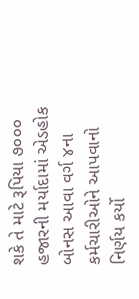શકે તે માટે રૂપિયા ૭૦૦૦ હજારની મર્યાદામાં એડહોક બોનસ આવા વર્ગ ૪ના કર્મચારીઓને આપવાનો નિર્ણય કર્યો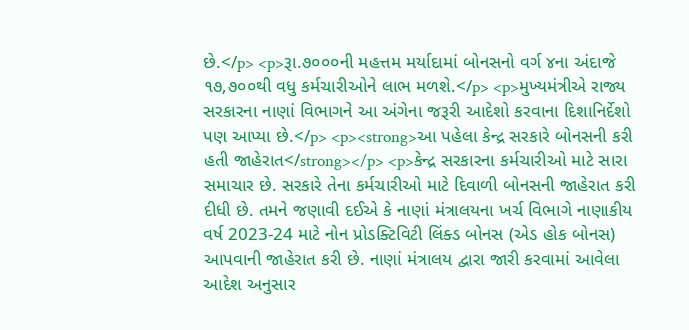છે.</p> <p>રૂા.૭૦૦૦ની મહત્તમ મર્યાદામાં બોનસનો વર્ગ ૪ના અંદાજે ૧૭,૭૦૦થી વધુ કર્મચારીઓને લાભ મળશે.</p> <p>મુખ્યમંત્રીએ રાજ્ય સરકારના નાણાં વિભાગને આ અંગેના જરૂરી આદેશો કરવાના દિશાનિર્દેશો પણ આપ્યા છે.</p> <p><strong>આ પહેલા કેન્દ્ર સરકારે બોનસની કરી હતી જાહેરાત</strong></p> <p>કેન્દ્ર સરકારના કર્મચારીઓ માટે સારા સમાચાર છે. સરકારે તેના કર્મચારીઓ માટે દિવાળી બોનસની જાહેરાત કરી દીધી છે. તમને જણાવી દઈએ કે નાણાં મંત્રાલયના ખર્ચ વિભાગે નાણાકીય વર્ષ 2023-24 માટે નોન પ્રોડક્ટિવિટી લિંક્ડ બોનસ (એડ હોક બોનસ) આપવાની જાહેરાત કરી છે. નાણાં મંત્રાલય દ્વારા જારી કરવામાં આવેલા આદેશ અનુસાર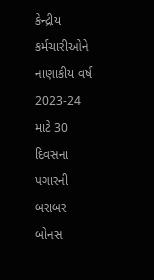કેન્દ્રીય કર્મચારીઓને નાણાકીય વર્ષ 2023-24 માટે 30 દિવસના પગારની બરાબર બોનસ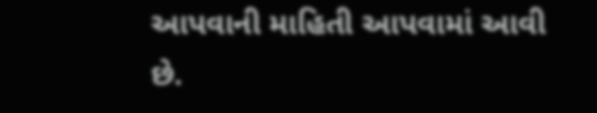આપવાની માહિતી આપવામાં આવી છે.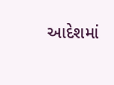આદેશમાં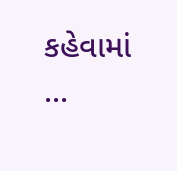કહેવામાં ...